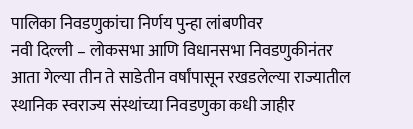पालिका निवडणुकांचा निर्णय पुन्हा लांबणीवर
नवी दिल्ली – लोकसभा आणि विधानसभा निवडणुकीनंतर आता गेल्या तीन ते साडेतीन वर्षांपासून रखडलेल्या राज्यातील स्थानिक स्वराज्य संस्थांच्या निवडणुका कधी जाहीर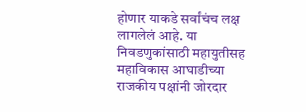होणार याकडे सर्वांचंच लक्ष लागलेलं आहे. या निवडणुकांसाठी महायुतीसह महाविकास आघाडीच्या राजकीय पक्षांनी जोरदार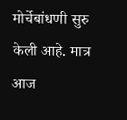मोर्चेबांधणी सुरु केली आहे. मात्र आज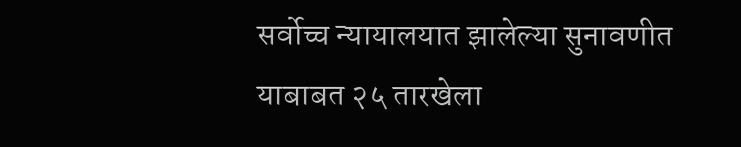सर्वोच्च न्यायालयात झालेल्या सुनावणीत याबाबत २५ तारखेला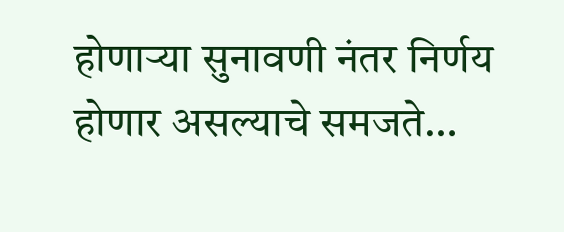होणाऱ्या सुनावणी नंतर निर्णय होणार असल्याचे समजते…